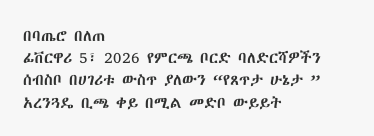በባጤሮ በለጠ
ፊቨርዋሪ 5፣ 2026 የምርጫ ቦርድ ባለድርሻዎችን ሰብስቦ በሀገሪቱ ውስጥ ያለውን “የጸጥታ ሁኔታ ” አረንጓዴ ቢጫ ቀይ በሚል መድቦ ውይይት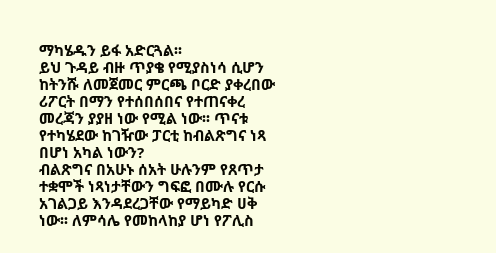ማካሄዱን ይፋ አድርጓል፡፡
ይህ ጉዳይ ብዙ ጥያቄ የሚያስነሳ ሲሆን ከትንሹ ለመጀመር ምርጫ ቦርድ ያቀረበው ሪፖርት በማን የተሰበሰበና የተጠናቀረ መረጃን ያያዘ ነው የሚል ነው፡፡ ጥናቱ የተካሄደው ከገዥው ፓርቲ ከብልጽግና ነጻ በሆነ አካል ነውን?
ብልጽግና በአሁኑ ሰአት ሁሉንም የጸጥታ ተቋሞች ነጻነታቸውን ግፍፎ በሙሉ የርሱ አገልጋይ እንዳደረጋቸው የማይካድ ሀቅ ነው፡፡ ለምሳሌ የመከላከያ ሆነ የፖሊስ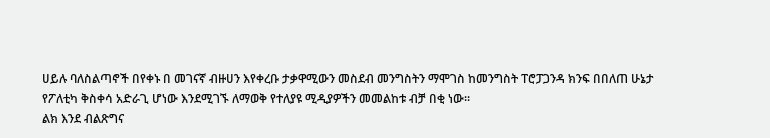ሀይሉ ባለስልጣኖች በየቀኑ በ መገናኛ ብዙሀን እየቀረቡ ታቃዋሚውን መስደብ መንግስትን ማሞገስ ከመንግስት ፐሮፓጋንዳ ክንፍ በበለጠ ሁኔታ የፖለቲካ ቅስቀሳ አድራጊ ሆነው እንደሚገኙ ለማወቅ የተለያዩ ሚዲያዎችን መመልከቱ ብቻ በቂ ነው፡፡
ልክ እንደ ብልጽግና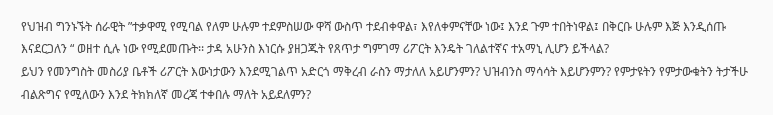የህዝብ ግንኑኙት ሰራዊት ”ተቃዋሚ የሚባል የለም ሁሉም ተደምስሠው ዋሻ ውስጥ ተደብቀዋል፣ እየለቀምናቸው ነው፤ እንደ ጉም ተበትነዋል፤ በቅርቡ ሁሉም እጅ እንዲሰጡ እናደርጋለን “ ወዘተ ሲሉ ነው የሚደመጡት፡፡ ታዳ አሁንስ እነርሱ ያዘጋጁት የጸጥታ ግምገማ ሪፖርት እንዴት ገለልተኛና ተአማኒ ሊሆን ይችላል?
ይህን የመንግስት መስሪያ ቤቶች ሪፖርት እውነታውን እንደሚገልጥ አድርጎ ማቅረብ ራስን ማታለለ አይሆንምን? ህዝብንስ ማሳሳት እይሆንምን? የምታዩትን የምታውቁትን ትታችሁ ብልጽግና የሚለውን እንደ ትክክለኛ መረጃ ተቀበሉ ማለት አይደለምን?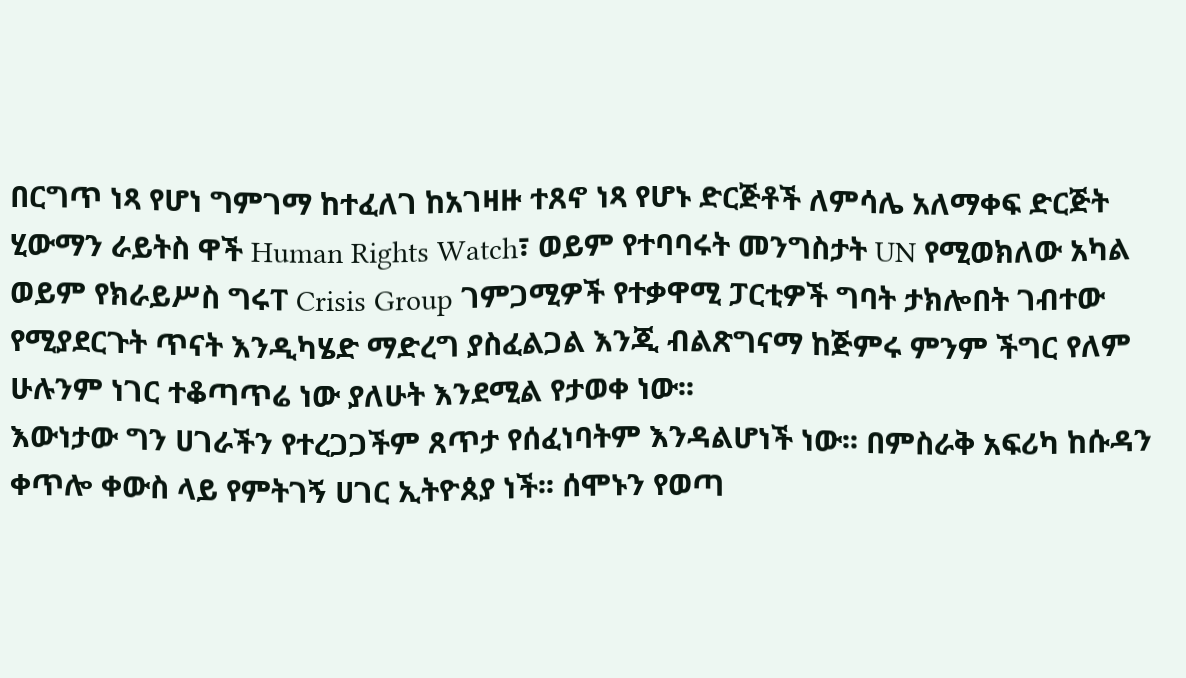በርግጥ ነጻ የሆነ ግምገማ ከተፈለገ ከአገዛዙ ተጸኖ ነጻ የሆኑ ድርጅቶች ለምሳሌ አለማቀፍ ድርጅት ሂውማን ራይትስ ዋች Human Rights Watch፣ ወይም የተባባሩት መንግስታት UN የሚወክለው አካል ወይም የክራይሥስ ግሩፐ Crisis Group ገምጋሚዎች የተቃዋሚ ፓርቲዎች ግባት ታክሎበት ገብተው የሚያደርጉት ጥናት እንዲካሄድ ማድረግ ያስፈልጋል እንጂ ብልጽግናማ ከጅምሩ ምንም ችግር የለም ሁሉንም ነገር ተቆጣጥሬ ነው ያለሁት እንደሚል የታወቀ ነው፡፡
እውነታው ግን ሀገራችን የተረጋጋችም ጸጥታ የሰፈነባትም እንዳልሆነች ነው፡፡ በምስራቅ አፍሪካ ከሱዳን ቀጥሎ ቀውስ ላይ የምትገኝ ሀገር ኢትዮጰያ ነች፡፡ ሰሞኑን የወጣ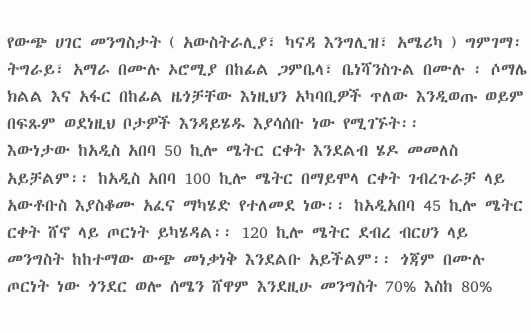የውጭ ሀገር መንግስታት ( አውስትራሊያ፣ ካናዳ እንግሊዝ፣ አሜሪካ ) ግምገማ፡ ትግራይ፣ አማራ በሙሉ ኦሮሚያ በከፊል ጋምቤላ፣ ቤነሻንስጉል በሙሉ ፡ ሶማሌ ክልል እና አፋር በከፊል ዜጎቻቸው እነዚህን አካባቢዎች ጥለው እንዲወጡ ወይም በፍጹም ወደነዚህ ቦታዎች እንዳይሄዱ እያሳሰቡ ነው የሚገኙት፡፡
እውነታው ከአዲስ አበባ 50 ኪሎ ሜትር ርቀት እንደልብ ሄዶ መመለስ አይቻልም፡፡ ከአዲስ አበባ 100 ኪሎ ሜትር በማይሞላ ርቀት ገብረጉራቻ ላይ አውቶቡስ እያስቆሙ አፈና ማካሄድ የተለመደ ነው፡፡ ከአዲአበባ 45 ኪሎ ሜትር ርቀት ሸኖ ላይ ጦርነት ይካሄዳል፡፡ 120 ኪሎ ሜትር ደብረ ብርሀን ላይ መንግስት ከከተማው ውጭ መነቃነቅ እንደልቡ አይችልም፡፡ ጎጃም በሙሉ ጦርነት ነው ጎንደር ወሎ ሰሜን ሸዋም እንደዚሁ መንግስት 70% እስከ 80%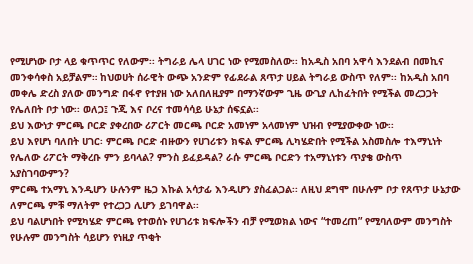የሚሆነው ቦታ ላይ ቁጥጥር የለውም፡፡ ትግራይ ሌላ ሀገር ነው የሚመስለው፡፡ ከአዲስ አበባ አዋሳ እንደልብ በመኪና መንቀሳቀስ አይቻልም። ከህወሀት ሰራዊት ውጭ አንድም የፊደራል ጸጥታ ሀይል ትግራይ ውስጥ የለም፡፡ ከአዲስ አበባ መቀሌ ድረስ ያለው መንግድ በፋኖ የተያዘ ነው አለበለዚያም በማንኛውም ጊዜ ውጊያ ሊከፈትበት የሚችል መረጋጋት የሌለበት ቦታ ነው፡፡ ወለጋ፤ ጉጂ እና ቦረና ተመሳሳይ ሁኔታ ሰፍኗል፡፡
ይህ እውነታ ምርጫ ቦርድ ያቀረበው ሪፖርት መርጫ ቦርድ አመነም አላመነም ህዝብ የሚያውቀው ነው፡፡
ይህ እየሆነ ባለበት ሀገር፡ ምርጫ ቦርድ ብዙውን የሀገሪቱን ክፍል ምርጫ ሊካሄድበት የሚችል አስመስሎ ተእማኒነት የሌለው ሪፖርት ማቅረቡ ምን ይባላል? ምንስ ይፈይዳል? ራሱ ምርጫ ቦርድን ተአማኒነቱን ጥያቄ ውስጥ አያስገባውምን?
ምርጫ ተአማኒ እንዲሆን ሁሉንም ዜጋ እኩል አሳታፊ እንዲሆን ያስፈልጋል፡፡ ለዚህ ደግሞ በሁሉም ቦታ የጸጥታ ሁኔታው ለምርጫ ምቹ ማለትም የተረጋጋ ሊሆን ይገባዋል፡፡
ይህ ባልሆነበት የሚካሄድ ምርጫ የተወሰኑ የሀገሪቱ ክፍሎችን ብቻ የሚወክል ነውና “ተመረጠ” የሚባለውም መንግስት የሁሉም መንግስት ሳይሆን የነዚያ ጥቂት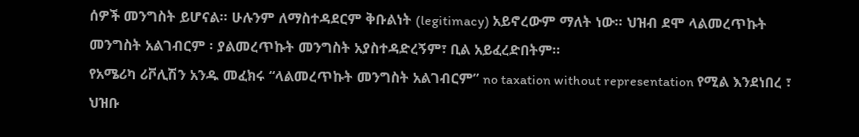ሰዎች መንግስት ይሆናል፡፡ ሁሉንም ለማስተዳደርም ቅቡልነት (legitimacy) አይኖረውም ማለት ነው፡፡ ህዝብ ደሞ ላልመረጥኩት መንግስት አልገብርም ፡ ያልመረጥኩት መንግስት አያስተዳድረኝም፣ ቢል አይፈረድበትም፡፡
የአሜሪካ ሪቮሊሽን አንዱ መፈክሩ “ላልመረጥኩት መንግስት አልገብርም” no taxation without representation የሚል እንደነበረ ፣ ህዝቡ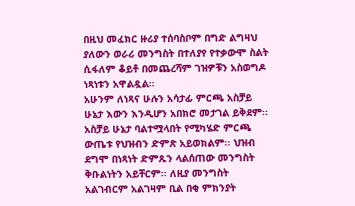በዚህ መፈክር ዙሪያ ተሰባስቦም በግድ ልግዛህ ያለውን ወራሪ መንግስት በተለያየ የተቃውሞ ስልት ሲፋለም ቆይቶ በመጨረሻም ገዝዎቹን አስወግዶ ነጻነቱን አዋልዷል፡፡
አሁንም ለነጻና ሁሉን አሳታፊ ምርጫ አስቻይ ሁኔታ እውን እንዲሆን አበክሮ መታገል ይቅደም፡፡
አስቻይ ሁኔታ ባልተሟላበት የሚካሄድ ምርጫ ውጤቱ የህዝብን ድምጽ አይወክልም፡፡ ህዝብ ደግሞ በነጻነት ድምጹን ላልሰጠው መንግስት ቅቡልነትን አይቸርም፡፡ ለዚያ መንግስት አልገብርም አልገዛም ቢል በቂ ምክንያት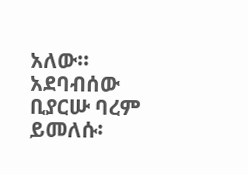አለው፡፡
አደባብሰው ቢያርሡ ባረም ይመለሱ፡